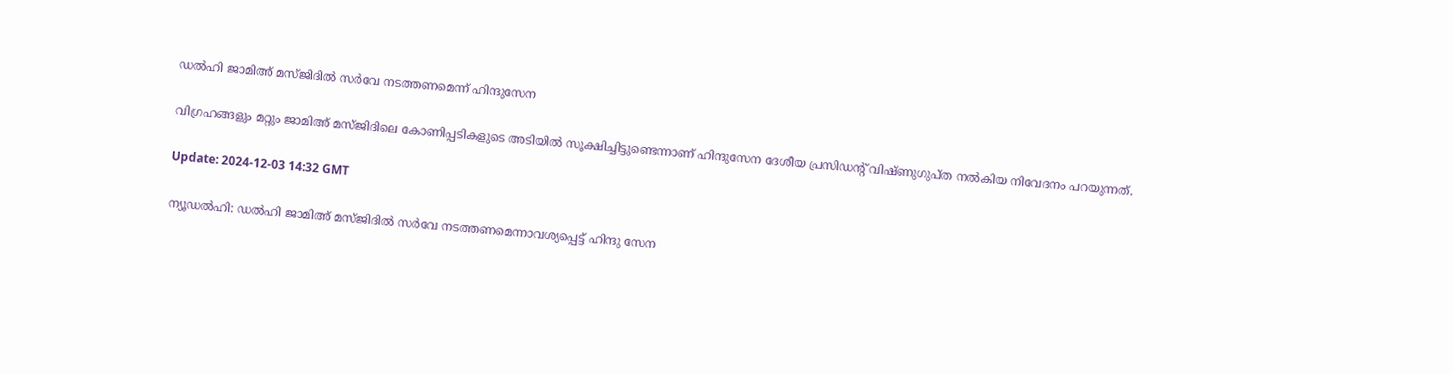ഡല്‍ഹി ജാമിഅ് മസ്ജിദില്‍ സര്‍വേ നടത്തണമെന്ന് ഹിന്ദുസേന

വിഗ്രഹങ്ങളും മറ്റും ജാമിഅ് മസ്ജിദിലെ കോണിപ്പടികളുടെ അടിയില്‍ സൂക്ഷിച്ചിട്ടുണ്ടെന്നാണ് ഹിന്ദുസേന ദേശീയ പ്രസിഡന്റ് വിഷ്ണുഗുപ്ത നല്‍കിയ നിവേദനം പറയുന്നത്.

Update: 2024-12-03 14:32 GMT

ന്യൂഡല്‍ഹി: ഡല്‍ഹി ജാമിഅ് മസ്ജിദില്‍ സര്‍വേ നടത്തണമെന്നാവശ്യപ്പെട്ട് ഹിന്ദു സേന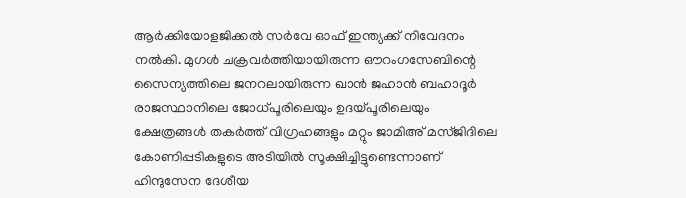ആര്‍ക്കിയോളജിക്കല്‍ സര്‍വേ ഓഫ് ഇന്ത്യക്ക് നിവേദനം നല്‍കി. മുഗള്‍ ചക്രവര്‍ത്തിയായിരുന്ന ഔറംഗസേബിന്റെ സൈന്യത്തിലെ ജനറലായിരുന്ന ഖാന്‍ ജഹാന്‍ ബഹാദൂര്‍ രാജസ്ഥാനിലെ ജോധ്പൂരിലെയും ഉദയ്പൂരിലെയും ക്ഷേത്രങ്ങള്‍ തകര്‍ത്ത് വിഗ്രഹങ്ങളും മറ്റും ജാമിഅ് മസ്ജിദിലെ കോണിപ്പടികളുടെ അടിയില്‍ സൂക്ഷിച്ചിട്ടുണ്ടെന്നാണ് ഹിന്ദുസേന ദേശീയ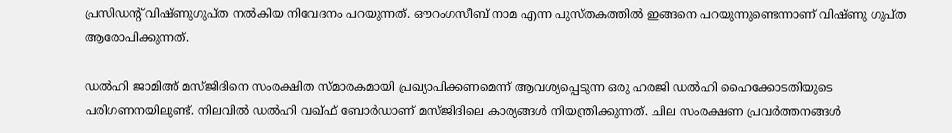പ്രസിഡന്റ് വിഷ്ണുഗുപ്ത നല്‍കിയ നിവേദനം പറയുന്നത്. ഔറംഗസീബ് നാമ എന്ന പുസ്തകത്തില്‍ ഇങ്ങനെ പറയുന്നുണ്ടെന്നാണ് വിഷ്ണു ഗുപ്ത ആരോപിക്കുന്നത്.

ഡല്‍ഹി ജാമിഅ് മസ്ജിദിനെ സംരക്ഷിത സ്മാരകമായി പ്രഖ്യാപിക്കണമെന്ന് ആവശ്യപ്പെടുന്ന ഒരു ഹരജി ഡല്‍ഹി ഹൈക്കോടതിയുടെ പരിഗണനയിലുണ്ട്. നിലവില്‍ ഡല്‍ഹി വഖ്ഫ് ബോര്‍ഡാണ് മസ്ജിദിലെ കാര്യങ്ങള്‍ നിയന്ത്രിക്കുന്നത്. ചില സംരക്ഷണ പ്രവര്‍ത്തനങ്ങള്‍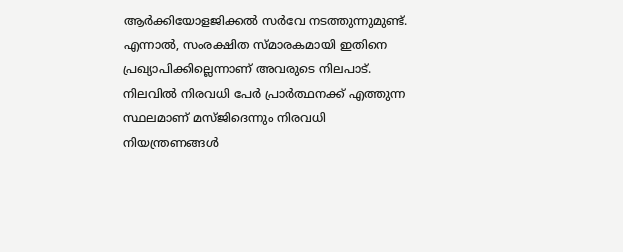ആര്‍ക്കിയോളജിക്കല്‍ സര്‍വേ നടത്തുന്നുമുണ്ട്. എന്നാല്‍, സംരക്ഷിത സ്മാരകമായി ഇതിനെ പ്രഖ്യാപിക്കില്ലെന്നാണ് അവരുടെ നിലപാട്. നിലവില്‍ നിരവധി പേര്‍ പ്രാര്‍ത്ഥനക്ക് എത്തുന്ന സ്ഥലമാണ് മസ്ജിദെന്നും നിരവധി നിയന്ത്രണങ്ങള്‍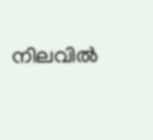നിലവില്‍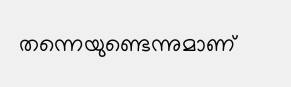തന്നെയുണ്ടെന്നുമാണ്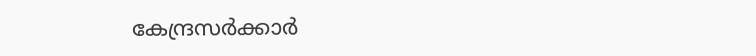കേന്ദ്രസര്‍ക്കാര്‍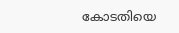കോടതിയെ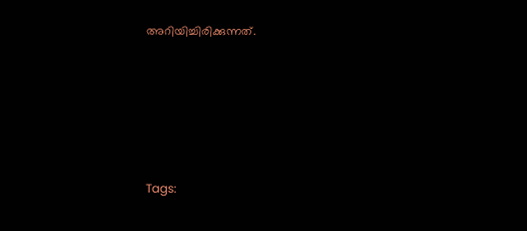അറിയിച്ചിരിക്കുന്നത്.







Tags: